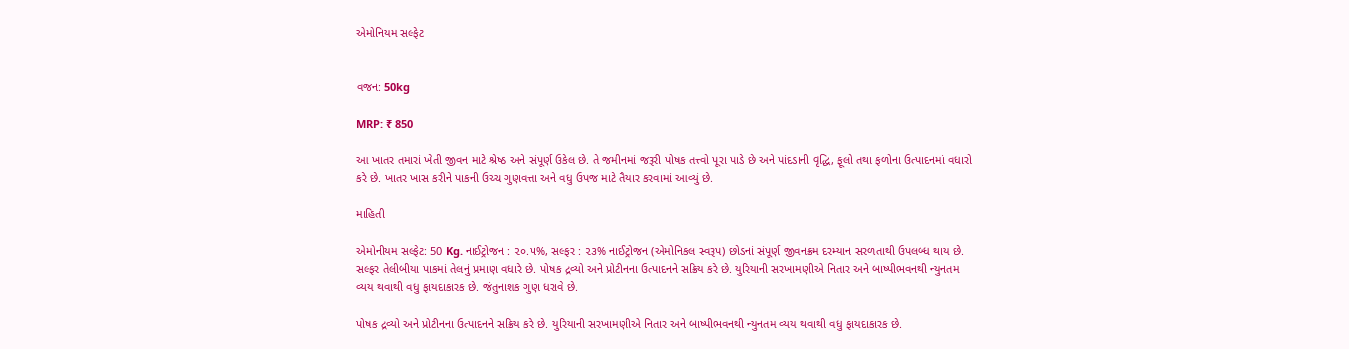એમોનિયમ સલ્ફેટ


વજન: 50kg

MRP: ₹ 850

આ ખાતર તમારાં ખેતી જીવન માટે શ્રેષ્ઠ અને સંપૂર્ણ ઉકેલ છે. તે જમીનમાં જરૂરી પોષક તત્ત્વો પૂરા પાડે છે અને પાંદડાની વૃદ્ધિ, ફૂલો તથા ફળોના ઉત્પાદનમાં વધારો કરે છે. ખાતર ખાસ કરીને પાકની ઉચ્ચ ગુણવત્તા અને વધુ ઉપજ માટે તૈયાર કરવામાં આવ્યું છે.

માહિતી

એમોનીયમ સલ્ફેટ: 50 Kg. નાઈટ્રોજન : ૨૦.૫%, સલ્ફર : ૨૩% નાઈટ્રોજન (એમોનિકલ સ્વરૂપ) છોડનાં સંપૂર્ણ જીવનક્રમ દરમ્યાન સરળતાથી ઉપલબ્ધ થાય છે. સલ્ફર તેલીબીયા પાકમાં તેલનું પ્રમાણ વધારે છે. પોષક દ્રવ્યો અને પ્રોટીનના ઉત્પાદનને સક્રિય કરે છે. યુરિયાની સરખામણીએ નિતાર અને બાષ્પીભવનથી ન્યુનતમ વ્યય થવાથી વધુ ફાયદાકારક છે. જંતુનાશક ગુણ ધરાવે છે.

પોષક દ્રવ્યો અને પ્રોટીનના ઉત્પાદનને સક્રિય કરે છે. યુરિયાની સરખામણીએ નિતાર અને બાષ્પીભવનથી ન્યુનતમ વ્યય થવાથી વધુ ફાયદાકારક છે.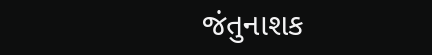જંતુનાશક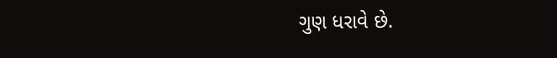ગુણ ધરાવે છે.